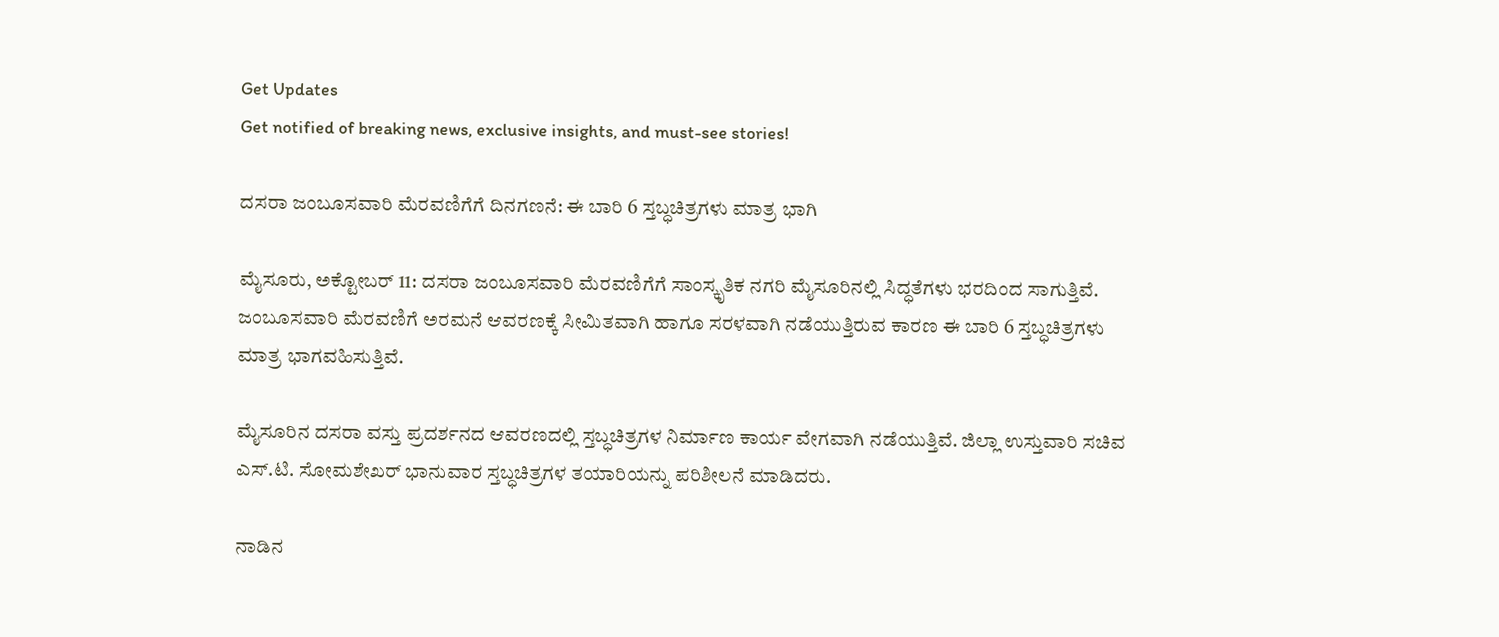Get Updates
Get notified of breaking news, exclusive insights, and must-see stories!

ದಸರಾ ಜಂಬೂಸವಾರಿ ಮೆರವಣಿಗೆಗೆ ದಿನಗಣನೆ: ಈ ಬಾರಿ 6 ಸ್ತಬ್ಧಚಿತ್ರಗಳು ಮಾತ್ರ ಭಾಗಿ

ಮೈಸೂರು, ಅಕ್ಟೋಬರ್ 11: ದಸರಾ ಜಂಬೂಸವಾರಿ ಮೆರವಣಿಗೆಗೆ ಸಾಂಸ್ಕೃತಿಕ ನಗರಿ ಮೈಸೂರಿನಲ್ಲಿ ಸಿದ್ಧತೆಗಳು ಭರದಿಂದ ಸಾಗುತ್ತಿವೆ. ಜಂಬೂಸವಾರಿ ಮೆರವಣಿಗೆ ಅರಮನೆ ಆವರಣಕ್ಕೆ ಸೀಮಿತವಾಗಿ ಹಾಗೂ ಸರಳವಾಗಿ ನಡೆಯುತ್ತಿರುವ ಕಾರಣ ಈ ಬಾರಿ 6 ಸ್ತಬ್ಧಚಿತ್ರಗಳು ಮಾತ್ರ ಭಾಗವಹಿಸುತ್ತಿವೆ.

ಮೈಸೂರಿನ ದಸರಾ ವಸ್ತು ಪ್ರದರ್ಶನದ ಆವರಣದಲ್ಲಿ ಸ್ತಬ್ಧಚಿತ್ರಗಳ ನಿರ್ಮಾಣ ಕಾರ್ಯ ವೇಗವಾಗಿ ನಡೆಯುತ್ತಿವೆ. ಜಿಲ್ಲಾ ಉಸ್ತುವಾರಿ ಸಚಿವ ಎಸ್.ಟಿ. ಸೋಮಶೇಖರ್ ಭಾನುವಾರ ಸ್ತಬ್ಧಚಿತ್ರಗಳ ತಯಾರಿಯನ್ನು ಪರಿಶೀಲನೆ ಮಾಡಿದರು.

ನಾಡಿನ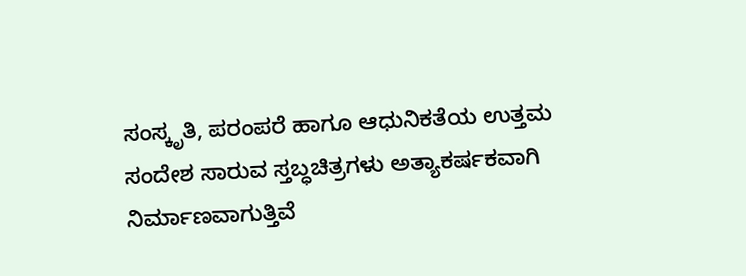ಸಂಸ್ಕೃತಿ, ಪರಂಪರೆ ಹಾಗೂ ಆಧುನಿಕತೆಯ ಉತ್ತಮ ಸಂದೇಶ ಸಾರುವ ಸ್ತಬ್ಧಚಿತ್ರಗಳು ಅತ್ಯಾಕರ್ಷಕವಾಗಿ ನಿರ್ಮಾಣವಾಗುತ್ತಿವೆ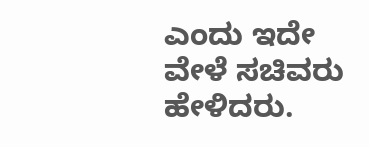ಎಂದು ಇದೇ ವೇಳೆ ಸಚಿವರು ಹೇಳಿದರು.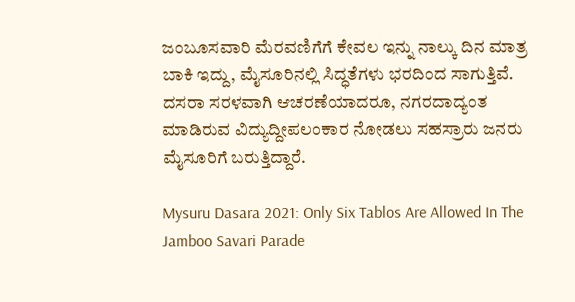ಜಂಬೂಸವಾರಿ ಮೆರವಣಿಗೆಗೆ ಕೇವಲ ಇನ್ನು ನಾಲ್ಕು ದಿನ ಮಾತ್ರ ಬಾಕಿ ಇದ್ದು, ಮೈಸೂರಿನಲ್ಲಿ ಸಿದ್ಧತೆಗಳು ಭರದಿಂದ ಸಾಗುತ್ತಿವೆ. ದಸರಾ ಸರಳವಾಗಿ ಆಚರಣೆಯಾದರೂ, ನಗರದಾದ್ಯಂತ ಮಾಡಿರುವ ವಿದ್ಯುದ್ದೀಪಲಂಕಾರ ನೋಡಲು ಸಹಸ್ರಾರು ಜನರು ಮೈಸೂರಿಗೆ ಬರುತ್ತಿದ್ದಾರೆ.

Mysuru Dasara 2021: Only Six Tablos Are Allowed In The Jamboo Savari Parade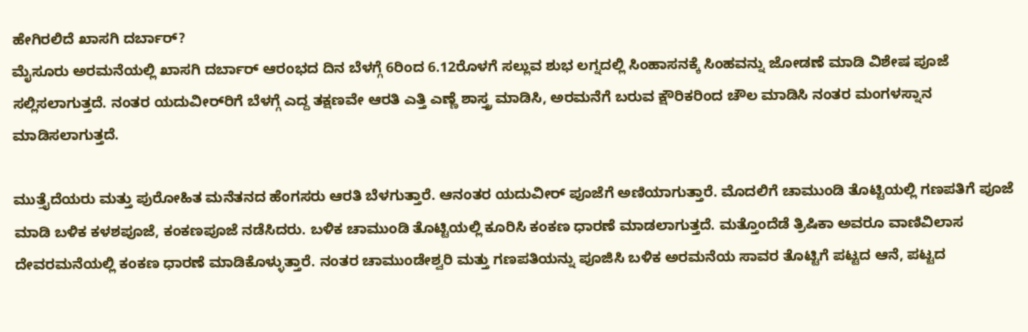ಹೇಗಿರಲಿದೆ ಖಾಸಗಿ ದರ್ಬಾರ್?
ಮೈಸೂರು ಅರಮನೆಯಲ್ಲಿ ಖಾಸಗಿ ದರ್ಬಾರ್ ಆರಂಭದ ದಿನ ಬೆಳಗ್ಗೆ 6ರಿಂದ 6.12ರೊಳಗೆ ಸಲ್ಲುವ ಶುಭ ಲಗ್ನದಲ್ಲಿ ಸಿಂಹಾಸನಕ್ಕೆ ಸಿಂಹವನ್ನು ಜೋಡಣೆ ಮಾಡಿ ವಿಶೇಷ ಪೂಜೆ ಸಲ್ಲಿಸಲಾಗುತ್ತದೆ. ನಂತರ ಯದುವೀರ್‌ರಿಗೆ ಬೆಳಗ್ಗೆ ಎದ್ದ ತಕ್ಷಣವೇ ಆರತಿ ಎತ್ತಿ ಎಣ್ಣೆ ಶಾಸ್ತ್ರ ಮಾಡಿಸಿ, ಅರಮನೆಗೆ ಬರುವ ಕ್ಷೌರಿಕರಿಂದ ಚೌಲ ಮಾಡಿಸಿ ನಂತರ ಮಂಗಳಸ್ನಾನ ಮಾಡಿಸಲಾಗುತ್ತದೆ.

ಮುತ್ತೈದೆಯರು ಮತ್ತು ಪುರೋಹಿತ ಮನೆತನದ ಹೆಂಗಸರು ಆರತಿ ಬೆಳಗುತ್ತಾರೆ. ಆನಂತರ ಯದುವೀರ್ ಪೂಜೆಗೆ ಅಣಿಯಾಗುತ್ತಾರೆ. ಮೊದಲಿಗೆ ಚಾಮುಂಡಿ ತೊಟ್ಟಿಯಲ್ಲಿ ಗಣಪತಿಗೆ ಪೂಜೆ ಮಾಡಿ ಬಳಿಕ ಕಳಶಪೂಜೆ, ಕಂಕಣಪೂಜೆ ನಡೆಸಿದರು. ಬಳಿಕ ಚಾಮುಂಡಿ ತೊಟ್ಟಿಯಲ್ಲಿ ಕೂರಿಸಿ ಕಂಕಣ ಧಾರಣೆ ಮಾಡಲಾಗುತ್ತದೆ. ಮತ್ತೊಂದೆಡೆ ತ್ರಿಷಿಕಾ ಅವರೂ ವಾಣಿವಿಲಾಸ ದೇವರಮನೆಯಲ್ಲಿ ಕಂಕಣ ಧಾರಣೆ ಮಾಡಿಕೊಳ್ಳುತ್ತಾರೆ. ನಂತರ ಚಾಮುಂಡೇಶ್ವರಿ ಮತ್ತು ಗಣಪತಿಯನ್ನು ಪೂಜಿಸಿ ಬಳಿಕ ಅರಮನೆಯ ಸಾವರ ತೊಟ್ಟಿಗೆ ಪಟ್ಟದ ಆನೆ, ಪಟ್ಟದ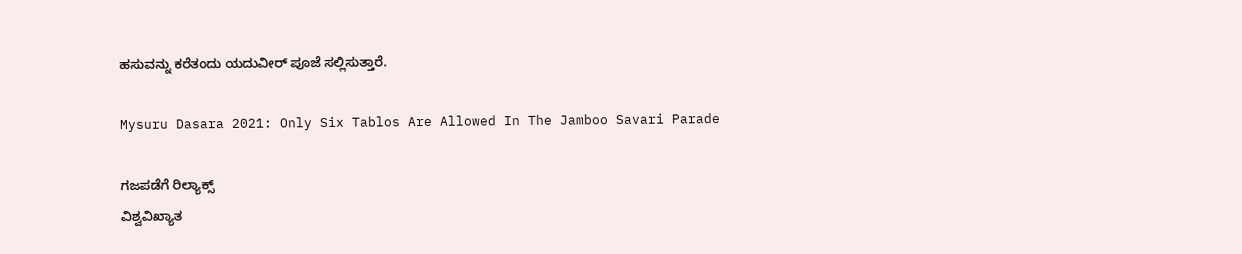ಹಸುವನ್ನು ಕರೆತಂದು ಯದುವೀರ್ ಪೂಜೆ ಸಲ್ಲಿಸುತ್ತಾರೆ.

Mysuru Dasara 2021: Only Six Tablos Are Allowed In The Jamboo Savari Parade

ಗಜಪಡೆಗೆ ರಿಲ್ಯಾಕ್ಸ್
ವಿಶ್ವವಿಖ್ಯಾತ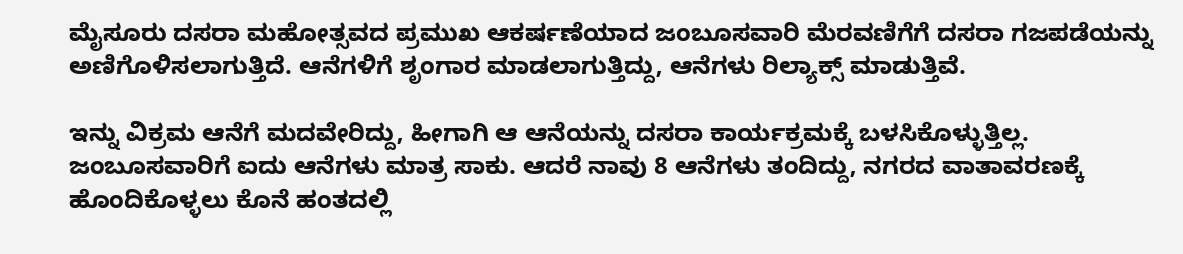ಮೈಸೂರು ದಸರಾ ಮಹೋತ್ಸವದ ಪ್ರಮುಖ ಆಕರ್ಷಣೆಯಾದ ಜಂಬೂಸವಾರಿ ಮೆರವಣಿಗೆಗೆ ದಸರಾ ಗಜಪಡೆಯನ್ನು ಅಣಿಗೊಳಿಸಲಾಗುತ್ತಿದೆ. ಆನೆಗಳಿಗೆ ಶೃಂಗಾರ ಮಾಡಲಾಗುತ್ತಿದ್ದು, ಆನೆಗಳು ರಿಲ್ಯಾಕ್ಸ್ ಮಾಡುತ್ತಿವೆ.

ಇನ್ನು ವಿಕ್ರಮ ಆನೆಗೆ ಮದವೇರಿದ್ದು, ಹೀಗಾಗಿ ಆ ಆನೆಯನ್ನು ದಸರಾ ಕಾರ್ಯಕ್ರಮಕ್ಕೆ ಬಳಸಿಕೊಳ್ಳುತ್ತಿಲ್ಲ. ಜಂಬೂಸವಾರಿಗೆ ಐದು ಆನೆಗಳು ಮಾತ್ರ ಸಾಕು. ಆದರೆ ನಾವು 8 ಆನೆಗಳು ತಂದಿದ್ದು, ನಗರದ ವಾತಾವರಣಕ್ಕೆ ಹೊಂದಿಕೊಳ್ಳಲು ಕೊನೆ ಹಂತದಲ್ಲಿ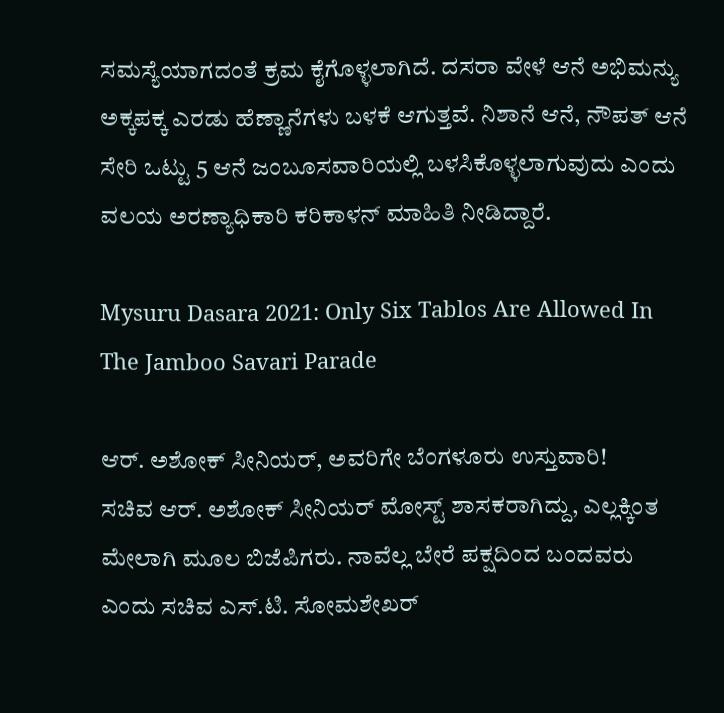ಸಮಸ್ಯೆಯಾಗದಂತೆ ಕ್ರಮ ಕೈಗೊಳ್ಳಲಾಗಿದೆ. ದಸರಾ ವೇಳೆ ಆನೆ ಅಭಿಮನ್ಯು ಅಕ್ಕಪಕ್ಕ ಎರಡು ಹೆಣ್ಣಾನೆಗಳು ಬಳಕೆ ಆಗುತ್ತವೆ. ನಿಶಾನೆ ಆನೆ, ನೌಪತ್ ಆನೆ ಸೇರಿ ಒಟ್ಟು 5 ಆನೆ ಜಂಬೂಸವಾರಿಯಲ್ಲಿ ಬಳಸಿಕೊಳ್ಳಲಾಗುವುದು ಎಂದು ವಲಯ ಅರಣ್ಯಾಧಿಕಾರಿ ಕರಿಕಾಳನ್ ಮಾಹಿತಿ ನೀಡಿದ್ದಾರೆ.

Mysuru Dasara 2021: Only Six Tablos Are Allowed In The Jamboo Savari Parade

ಆರ್. ಅಶೋಕ್ ಸೀನಿಯರ್, ಅವರಿಗೇ ಬೆಂಗಳೂರು ಉಸ್ತುವಾರಿ!
ಸಚಿವ ಆರ್. ಅಶೋಕ್ ಸೀನಿಯರ್ ಮೋಸ್ಟ್ ಶಾಸಕರಾಗಿದ್ದು, ಎಲ್ಲಕ್ಕಿಂತ ಮೇಲಾಗಿ ಮೂಲ ಬಿಜೆಪಿಗರು. ನಾವೆಲ್ಲ ಬೇರೆ ಪಕ್ಷದಿಂದ ಬಂದವರು ಎಂದು ಸಚಿವ ಎಸ್.ಟಿ. ಸೋಮಶೇಖರ್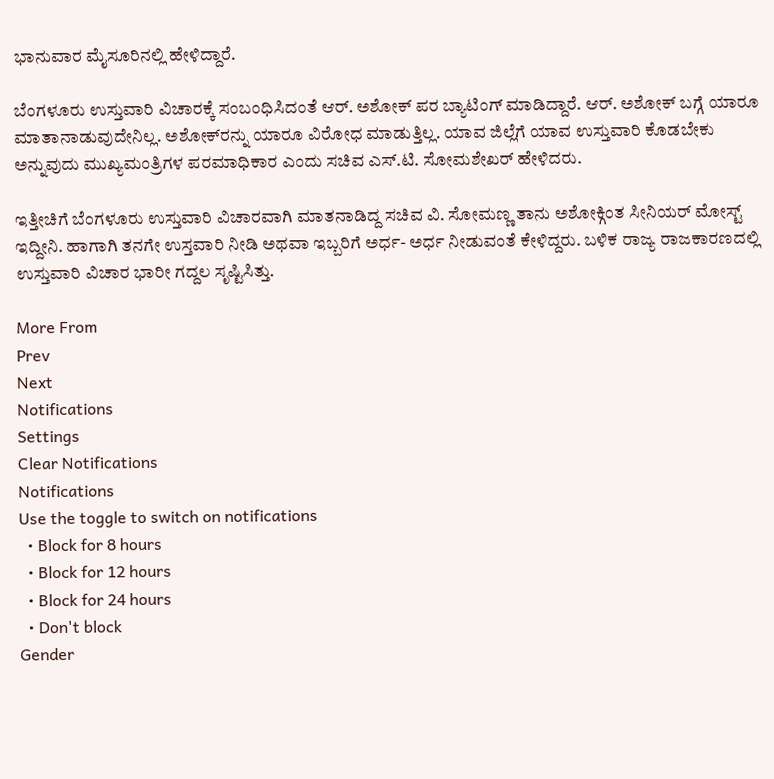ಭಾನುವಾರ ಮೈಸೂರಿನಲ್ಲಿ ಹೇಳಿದ್ದಾರೆ.

ಬೆಂಗಳೂರು ಉಸ್ತುವಾರಿ ವಿಚಾರಕ್ಕೆ ಸಂಬಂಧಿಸಿದಂತೆ ಆರ್. ಅಶೋಕ್ ಪರ ಬ್ಯಾಟಿಂಗ್ ಮಾಡಿದ್ದಾರೆ. ಆರ್. ಅಶೋಕ್ ಬಗ್ಗೆ ಯಾರೂ ಮಾತಾನಾಡುವುದೇನಿಲ್ಲ. ಅಶೋಕ್‌ರನ್ನು ಯಾರೂ ವಿರೋಧ ಮಾಡುತ್ತಿಲ್ಲ. ಯಾವ ಜಿಲ್ಲೆಗೆ ಯಾವ ಉಸ್ತುವಾರಿ ಕೊಡಬೇಕು ಅನ್ನುವುದು ಮುಖ್ಯಮಂತ್ರಿಗಳ ಪರಮಾಧಿಕಾರ ಎಂದು ಸಚಿವ ಎಸ್.ಟಿ. ಸೋಮಶೇಖರ್ ಹೇಳಿದರು.

ಇತ್ತೀಚಿಗೆ ಬೆಂಗಳೂರು ಉಸ್ತುವಾರಿ ವಿಚಾರವಾಗಿ ಮಾತನಾಡಿದ್ದ ಸಚಿವ ವಿ. ಸೋಮಣ್ಣ ತಾನು ಅಶೋಕ್ಗಿಂತ ಸೀನಿಯರ್ ಮೋಸ್ಟ್ ಇದ್ದೀನಿ. ಹಾಗಾಗಿ ತನಗೇ ಉಸ್ತವಾರಿ ನೀಡಿ ಅಥವಾ ಇಬ್ಬರಿಗೆ ಅರ್ಧ- ಅರ್ಧ ನೀಡುವಂತೆ ಕೇಳಿದ್ದರು. ಬಳಿಕ ರಾಜ್ಯ ರಾಜಕಾರಣದಲ್ಲಿ ಉಸ್ತುವಾರಿ ವಿಚಾರ ಭಾರೀ ಗದ್ದಲ ಸೃಷ್ಟಿಸಿತ್ತು.

More From
Prev
Next
Notifications
Settings
Clear Notifications
Notifications
Use the toggle to switch on notifications
  • Block for 8 hours
  • Block for 12 hours
  • Block for 24 hours
  • Don't block
Gender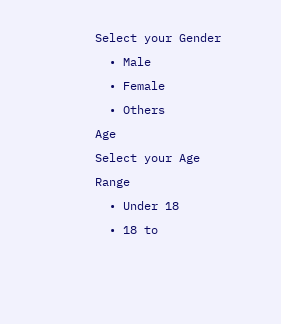Select your Gender
  • Male
  • Female
  • Others
Age
Select your Age Range
  • Under 18
  • 18 to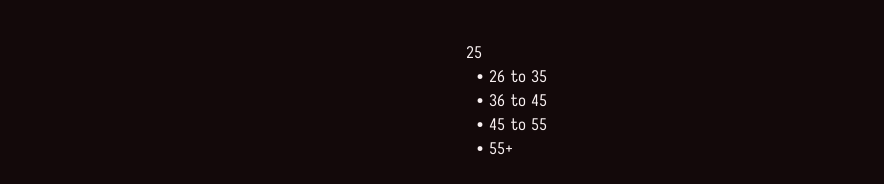25
  • 26 to 35
  • 36 to 45
  • 45 to 55
  • 55+